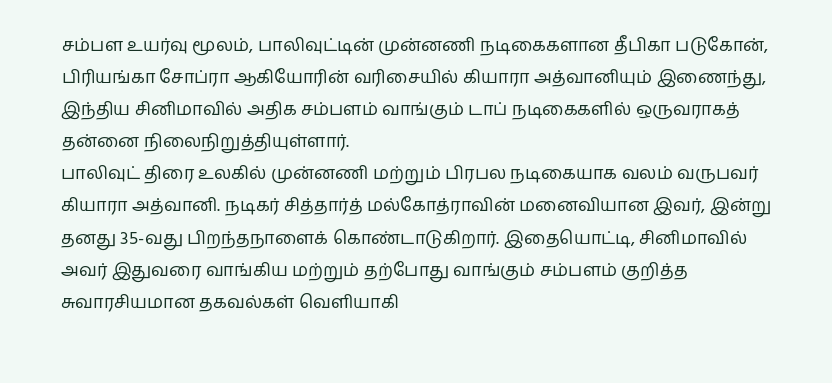சம்பள உயர்வு மூலம், பாலிவுட்டின் முன்னணி நடிகைகளான தீபிகா படுகோன், பிரியங்கா சோப்ரா ஆகியோரின் வரிசையில் கியாரா அத்வானியும் இணைந்து, இந்திய சினிமாவில் அதிக சம்பளம் வாங்கும் டாப் நடிகைகளில் ஒருவராகத் தன்னை நிலைநிறுத்தியுள்ளார்.
பாலிவுட் திரை உலகில் முன்னணி மற்றும் பிரபல நடிகையாக வலம் வருபவர் கியாரா அத்வானி. நடிகர் சித்தார்த் மல்கோத்ராவின் மனைவியான இவர், இன்று தனது 35-வது பிறந்தநாளைக் கொண்டாடுகிறார். இதையொட்டி, சினிமாவில் அவர் இதுவரை வாங்கிய மற்றும் தற்போது வாங்கும் சம்பளம் குறித்த சுவாரசியமான தகவல்கள் வெளியாகி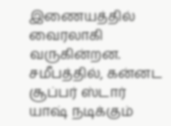இணையத்தில் வைரலாகி வருகின்றன.
சமீபத்தில், கன்னட சூப்பர் ஸ்டார் யாஷ் நடிக்கும்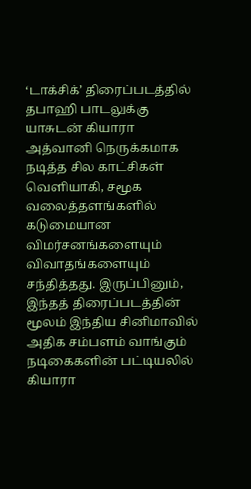‘டாக்சிக்’ திரைப்படத்தில் தபாஹி பாடலுக்கு யாசுடன் கியாரா அத்வானி நெருக்கமாக நடித்த சில காட்சிகள் வெளியாகி, சமூக வலைத்தளங்களில் கடுமையான விமர்சனங்களையும் விவாதங்களையும் சந்தித்தது. இருப்பினும், இந்தத் திரைப்படத்தின் மூலம் இந்திய சினிமாவில் அதிக சம்பளம் வாங்கும் நடிகைகளின் பட்டியலில் கியாரா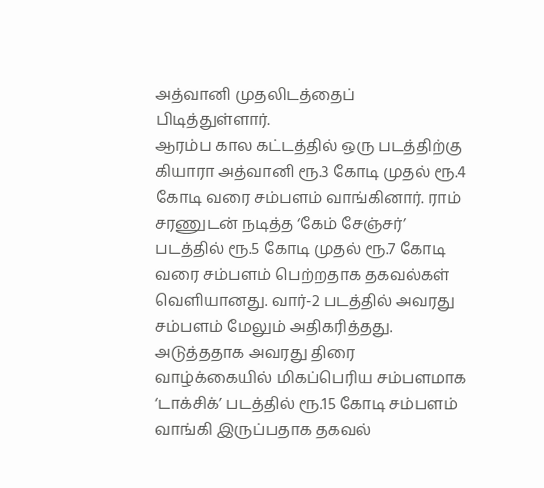அத்வானி முதலிடத்தைப் பிடித்துள்ளார்.
ஆரம்ப கால கட்டத்தில் ஒரு படத்திற்கு கியாரா அத்வானி ரூ.3 கோடி முதல் ரூ.4 கோடி வரை சம்பளம் வாங்கினார். ராம் சரணுடன் நடித்த ‘கேம் சேஞ்சர்’ படத்தில் ரூ.5 கோடி முதல் ரூ.7 கோடி வரை சம்பளம் பெற்றதாக தகவல்கள் வெளியானது. வார்-2 படத்தில் அவரது சம்பளம் மேலும் அதிகரித்தது. அடுத்ததாக அவரது திரை வாழ்க்கையில் மிகப்பெரிய சம்பளமாக ‘டாக்சிக்’ படத்தில் ரூ.15 கோடி சம்பளம் வாங்கி இருப்பதாக தகவல்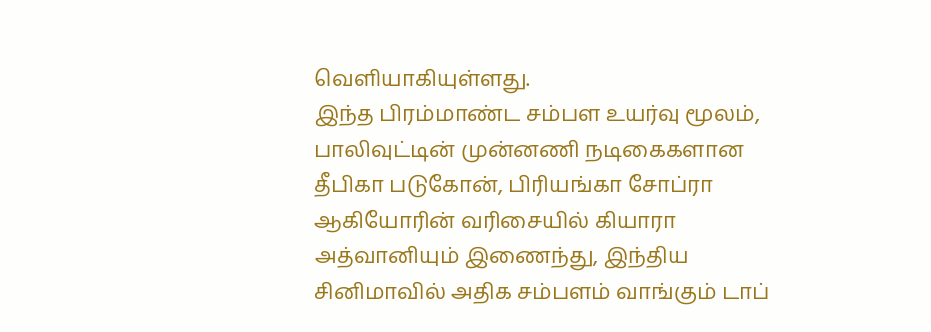வெளியாகியுள்ளது.
இந்த பிரம்மாண்ட சம்பள உயர்வு மூலம், பாலிவுட்டின் முன்னணி நடிகைகளான தீபிகா படுகோன், பிரியங்கா சோப்ரா ஆகியோரின் வரிசையில் கியாரா அத்வானியும் இணைந்து, இந்திய சினிமாவில் அதிக சம்பளம் வாங்கும் டாப்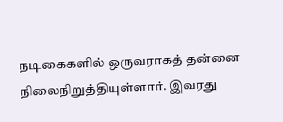நடிகைகளில் ஒருவராகத் தன்னை நிலைநிறுத்தியுள்ளார். இவரது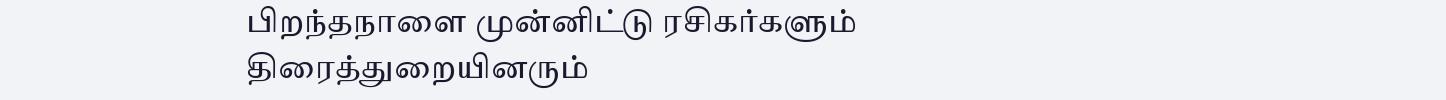பிறந்தநாளை முன்னிட்டு ரசிகர்களும் திரைத்துறையினரும்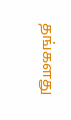தங்களது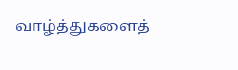வாழ்த்துகளைத்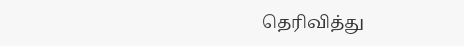தெரிவித்து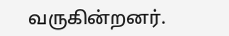வருகின்றனர்.